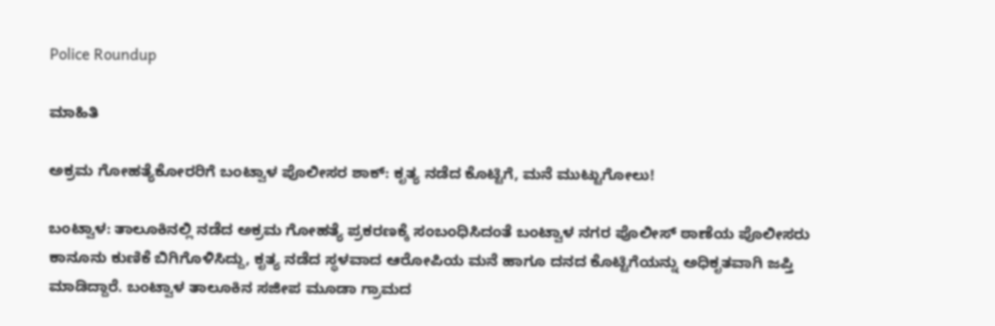Police Roundup

ಮಾಹಿತಿ

ಅಕ್ರಮ ಗೋಹತ್ಯೆಕೋರರಿಗೆ ಬಂಟ್ವಾಳ ಪೊಲೀಸರ ಶಾಕ್: ಕೃತ್ಯ ನಡೆದ ಕೊಟ್ಟಿಗೆ, ಮನೆ ಮುಟ್ಟುಗೋಲು!

ಬಂಟ್ವಾಳ: ತಾಲೂಕಿನಲ್ಲಿ ನಡೆದ ಅಕ್ರಮ ಗೋಹತ್ಯೆ ಪ್ರಕರಣಕ್ಕೆ ಸಂಬಂಧಿಸಿದಂತೆ ಬಂಟ್ವಾಳ ನಗರ ಪೊಲೀಸ್ ಠಾಣೆಯ ಪೊಲೀಸರು ಕಾನೂನು ಕುಣಿಕೆ ಬಿಗಿಗೊಳಿಸಿದ್ದು, ಕೃತ್ಯ ನಡೆದ ಸ್ಥಳವಾದ ಆರೋಪಿಯ ಮನೆ ಹಾಗೂ ದನದ ಕೊಟ್ಟಿಗೆಯನ್ನು ಅಧಿಕೃತವಾಗಿ ಜಪ್ತಿ ಮಾಡಿದ್ದಾರೆ. ಬಂಟ್ವಾಳ ತಾಲೂಕಿನ ಸಜೀಪ ಮೂಡಾ ಗ್ರಾಮದ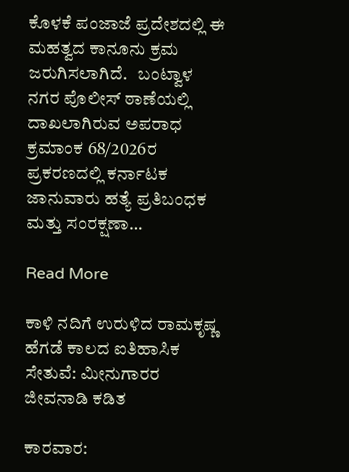ಕೊಳಕೆ ಪಂಜಾಜೆ ಪ್ರದೇಶದಲ್ಲಿ ಈ ಮಹತ್ವದ ಕಾನೂನು ಕ್ರಮ ಜರುಗಿಸಲಾಗಿದೆ.   ಬಂಟ್ವಾಳ ನಗರ ಪೊಲೀಸ್ ಠಾಣೆಯಲ್ಲಿ ದಾಖಲಾಗಿರುವ ಅಪರಾಧ ಕ್ರಮಾಂಕ 68/2026ರ ಪ್ರಕರಣದಲ್ಲಿ ಕರ್ನಾಟಕ ಜಾನುವಾರು ಹತ್ಯೆ ಪ್ರತಿಬಂಧಕ ಮತ್ತು ಸಂರಕ್ಷಣಾ…

Read More

ಕಾಳಿ ನದಿಗೆ ಉರುಳಿದ ರಾಮಕೃಷ್ಣ ಹೆಗಡೆ ಕಾಲದ ಐತಿಹಾಸಿಕ ಸೇತುವೆ: ಮೀನುಗಾರರ ಜೀವನಾಡಿ ಕಡಿತ

ಕಾರವಾರ: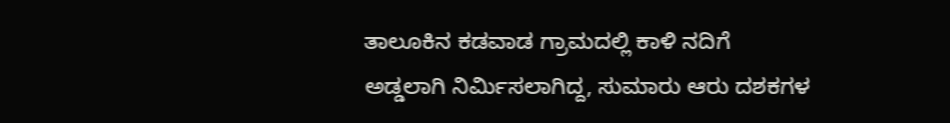ತಾಲೂಕಿನ ಕಡವಾಡ ಗ್ರಾಮದಲ್ಲಿ ಕಾಳಿ ನದಿಗೆ ಅಡ್ಡಲಾಗಿ ನಿರ್ಮಿಸಲಾಗಿದ್ದ, ಸುಮಾರು ಆರು ದಶಕಗಳ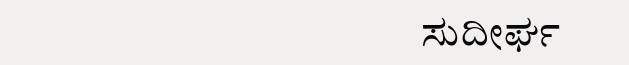ಸುದೀರ್ಘ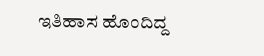ಇತಿಹಾಸ ಹೊಂದಿದ್ದ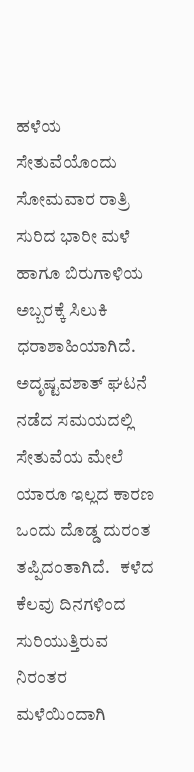ಹಳೆಯ ಸೇತುವೆಯೊಂದು ಸೋಮವಾರ ರಾತ್ರಿ ಸುರಿದ ಭಾರೀ ಮಳೆ ಹಾಗೂ ಬಿರುಗಾಳಿಯ ಅಬ್ಬರಕ್ಕೆ ಸಿಲುಕಿ ಧರಾಶಾಹಿಯಾಗಿದೆ. ಅದೃಷ್ಟವಶಾತ್ ಘಟನೆ ನಡೆದ ಸಮಯದಲ್ಲಿ ಸೇತುವೆಯ ಮೇಲೆ ಯಾರೂ ಇಲ್ಲದ ಕಾರಣ ಒಂದು ದೊಡ್ಡ ದುರಂತ ತಪ್ಪಿದಂತಾಗಿದೆ.   ಕಳೆದ ಕೆಲವು ದಿನಗಳಿಂದ ಸುರಿಯುತ್ತಿರುವ ನಿರಂತರ ಮಳೆಯಿಂದಾಗಿ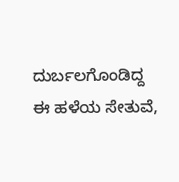ದುರ್ಬಲಗೊಂಡಿದ್ದ ಈ ಹಳೆಯ ಸೇತುವೆ,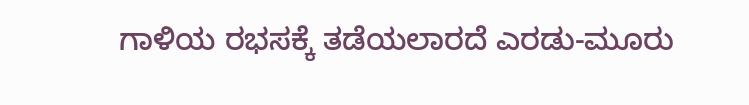ಗಾಳಿಯ ರಭಸಕ್ಕೆ ತಡೆಯಲಾರದೆ ಎರಡು-ಮೂರು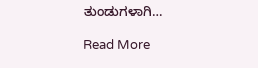ತುಂಡುಗಳಾಗಿ…

Read More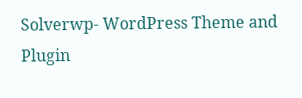Solverwp- WordPress Theme and Plugin